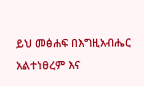ይህ መፅሐፍ በእግዚአብሔር አልተነፀረም እና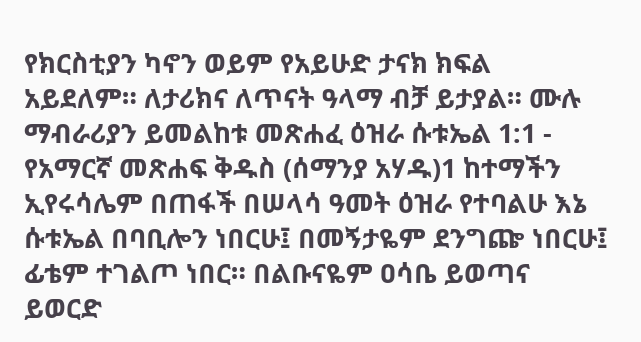የክርስቲያን ካኖን ወይም የአይሁድ ታናክ ክፍል አይደለም። ለታሪክና ለጥናት ዓላማ ብቻ ይታያል። ሙሉ ማብራሪያን ይመልከቱ መጽሐፈ ዕዝራ ሱቱኤል 1:1 - የአማርኛ መጽሐፍ ቅዱስ (ሰማንያ አሃዱ)1 ከተማችን ኢየሩሳሌም በጠፋች በሠላሳ ዓመት ዕዝራ የተባልሁ እኔ ሱቱኤል በባቢሎን ነበርሁ፤ በመኝታዬም ደንግጬ ነበርሁ፤ ፊቴም ተገልጦ ነበር። በልቡናዬም ዐሳቤ ይወጣና ይወርድ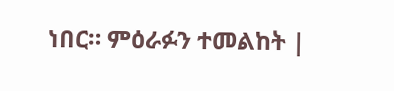ነበር። ምዕራፉን ተመልከት |